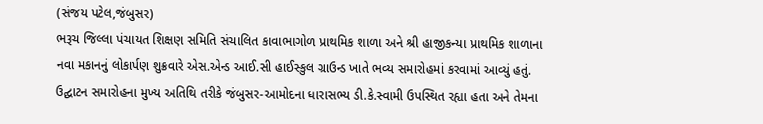(સંજય પટેલ,જંબુસર)
ભરૂચ જિલ્લા પંચાયત શિક્ષણ સમિતિ સંચાલિત કાવાભાગોળ પ્રાથમિક શાળા અને શ્રી હાજીકન્યા પ્રાથમિક શાળાના નવા મકાનનું લોકાર્પણ શુક્રવારે એસ.એન્ડ આઈ.સી હાઈસ્કુલ ગ્રાઉન્ડ ખાતે ભવ્ય સમારોહમાં કરવામાં આવ્યું હતું.
ઉદ્ઘાટન સમારોહના મુખ્ય અતિથિ તરીકે જંબુસર-આમોદના ધારાસભ્ય ડી.કે.સ્વામી ઉપસ્થિત રહ્યા હતા અને તેમના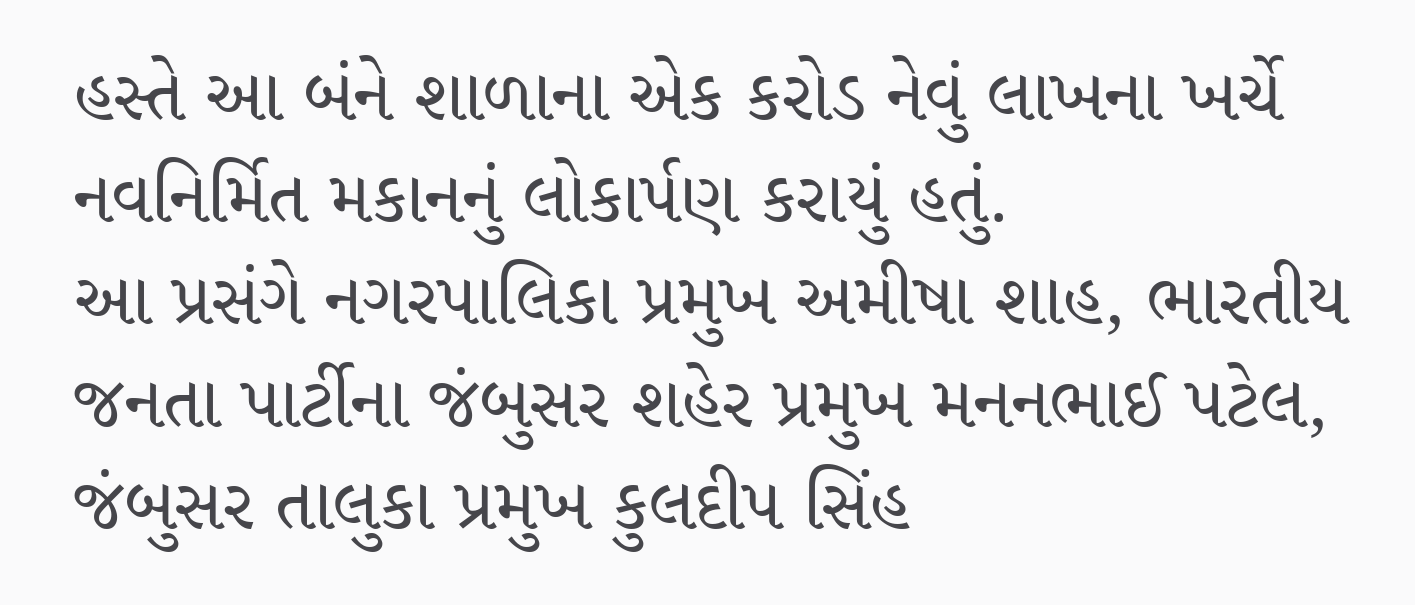હસ્તે આ બંને શાળાના એક કરોડ નેવું લાખના ખર્ચે નવનિર્મિત મકાનનું લોકાર્પણ કરાયું હતું.
આ પ્રસંગે નગરપાલિકા પ્રમુખ અમીષા શાહ, ભારતીય જનતા પાર્ટીના જંબુસર શહેર પ્રમુખ મનનભાઈ પટેલ, જંબુસર તાલુકા પ્રમુખ કુલદીપ સિંહ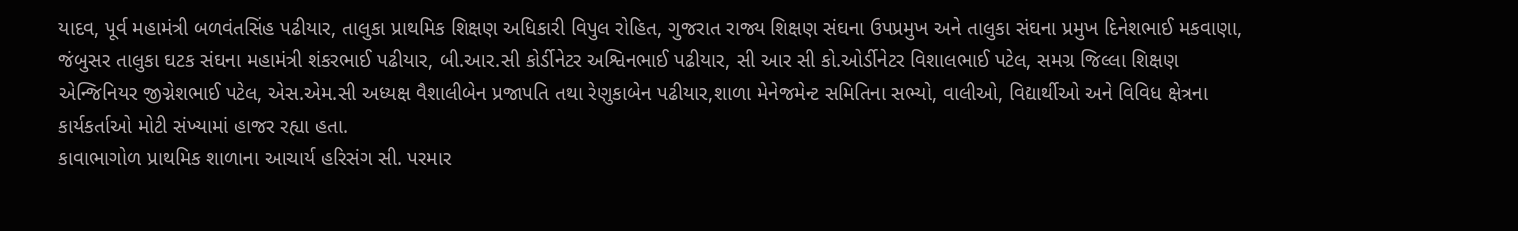યાદવ, પૂર્વ મહામંત્રી બળવંતસિંહ પઢીયાર, તાલુકા પ્રાથમિક શિક્ષણ અધિકારી વિપુલ રોહિત, ગુજરાત રાજ્ય શિક્ષણ સંઘના ઉપપ્રમુખ અને તાલુકા સંઘના પ્રમુખ દિનેશભાઈ મકવાણા, જંબુસર તાલુકા ઘટક સંઘના મહામંત્રી શંકરભાઈ પઢીયાર, બી.આર.સી કોર્ડીનેટર અશ્વિનભાઈ પઢીયાર, સી આર સી કો.ઓર્ડીનેટર વિશાલભાઈ પટેલ, સમગ્ર જિલ્લા શિક્ષણ એન્જિનિયર જીગ્નેશભાઈ પટેલ, એસ.એમ.સી અધ્યક્ષ વૈશાલીબેન પ્રજાપતિ તથા રેણુકાબેન પઢીયાર,શાળા મેનેજમેન્ટ સમિતિના સભ્યો, વાલીઓ, વિદ્યાર્થીઓ અને વિવિધ ક્ષેત્રના કાર્યકર્તાઓ મોટી સંખ્યામાં હાજર રહ્યા હતા.
કાવાભાગોળ પ્રાથમિક શાળાના આચાર્ય હરિસંગ સી. પરમાર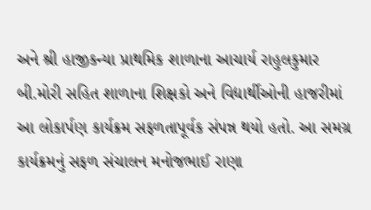અને શ્રી હાજીકન્યા પ્રાથમિક શાળાના આચાર્ય રાહુલકુમાર બી.મોરી સહિત શાળાના શિક્ષકો અને વિદ્યાર્થીઓની હાજરીમાં આ લોકાર્પણ કાર્યક્રમ સફળતાપૂર્વક સંપન્ન થયો હતો. આ સમગ્ર કાર્યક્રમનું સફળ સંચાલન મનોજભાઈ રાણા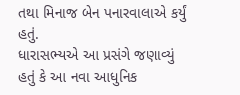તથા મિનાજ બેન પનારવાલાએ કર્યું હતું.
ધારાસભ્યએ આ પ્રસંગે જણાવ્યું હતું કે આ નવા આધુનિક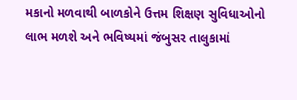મકાનો મળવાથી બાળકોને ઉત્તમ શિક્ષણ સુવિધાઓનો લાભ મળશે અને ભવિષ્યમાં જંબુસર તાલુકામાં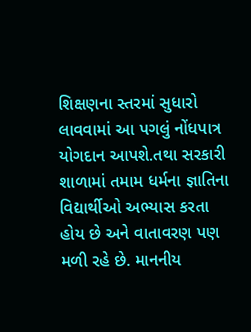શિક્ષણના સ્તરમાં સુધારો લાવવામાં આ પગલું નોંધપાત્ર યોગદાન આપશે.તથા સરકારી શાળામાં તમામ ધર્મના જ્ઞાતિના વિદ્યાર્થીઓ અભ્યાસ કરતા હોય છે અને વાતાવરણ પણ મળી રહે છે. માનનીય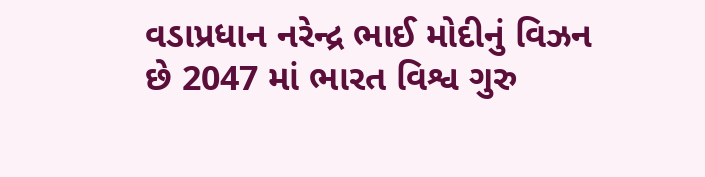વડાપ્રધાન નરેન્દ્ર ભાઈ મોદીનું વિઝન છે 2047 માં ભારત વિશ્વ ગુરુ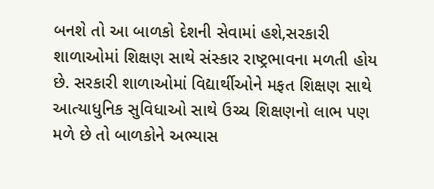બનશે તો આ બાળકો દેશની સેવામાં હશે,સરકારી શાળાઓમાં શિક્ષણ સાથે સંસ્કાર રાષ્ટ્રભાવના મળતી હોય છે. સરકારી શાળાઓમાં વિદ્યાર્થીઓને મફત શિક્ષણ સાથે આત્યાધુનિક સુવિધાઓ સાથે ઉચ્ચ શિક્ષણનો લાભ પણ મળે છે તો બાળકોને અભ્યાસ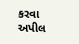કરવા અપીલ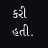કરી હતી.